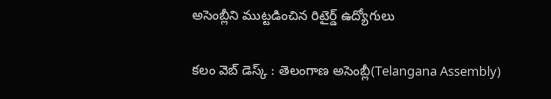అసెంబ్లీని ముట్ట‌డించిన రిటైర్డ్ ఉద్యోగులు

క‌లం వెబ్ డెస్క్ : తెలంగాణ అసెంబ్లీ(Telangana Assembly)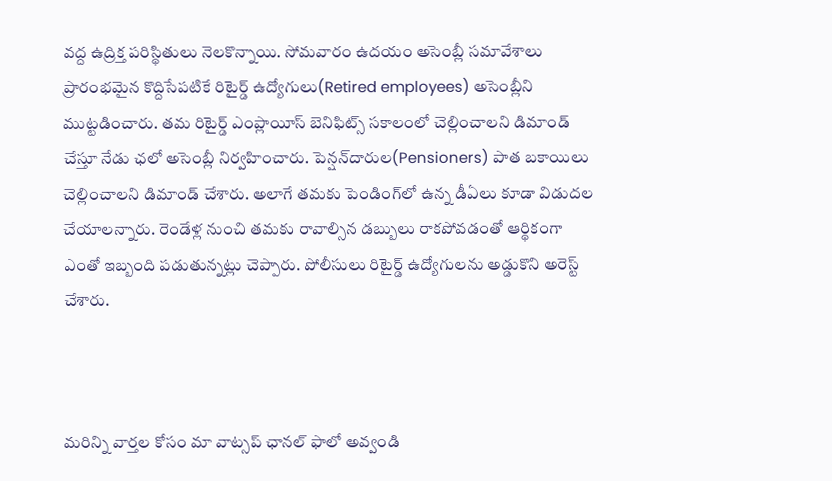వ‌ద్ద ఉద్రిక్త ప‌రిస్థితులు నెల‌కొన్నాయి. సోమ‌వారం ఉద‌యం అసెంబ్లీ స‌మావేశాలు ప్రారంభ‌మైన కొద్దిసేప‌టికే రిటైర్డ్ ఉద్యోగులు(Retired employees) అసెంబ్లీని ముట్ట‌డించారు. త‌మ రిటైర్డ్ ఎంప్లాయీస్‌ బెనిఫిట్స్ స‌కాలంలో చెల్లించాల‌ని డిమాండ్ చేస్తూ నేడు ఛ‌లో అసెంబ్లీ నిర్వ‌హించారు. పెన్ష‌న్‌దారుల(Pensioners) పాత బ‌కాయిలు చెల్లించాల‌ని డిమాండ్ చేశారు. అలాగే త‌మ‌కు పెండింగ్‌లో ఉన్న డీఏలు కూడా విడుద‌ల చేయాల‌న్నారు. రెండేళ్ల నుంచి త‌మ‌కు రావాల్సిన డ‌బ్బులు రాక‌పోవ‌డంతో ఆర్థికంగా ఎంతో ఇబ్బంది ప‌డుతున్న‌ట్లు చెప్పారు. పోలీసులు రిటైర్డ్ ఉద్యోగుల‌ను అడ్డుకొని అరెస్ట్ చేశారు.



మ‌రిన్ని వార్త‌ల కోసం మా వాట్స‌ప్ ఛాన‌ల్ ఫాలో అవ్వండి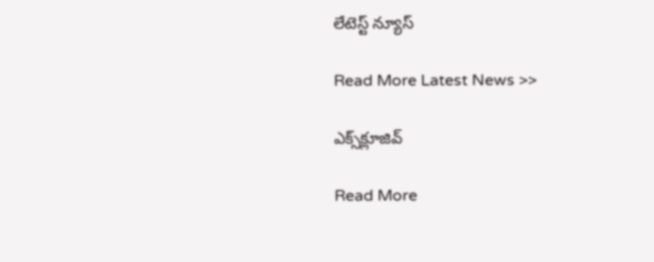లేటెస్ట్ న్యూస్‌

Read More Latest News >>

ఎక్స్‌క్లూజివ్‌

Read More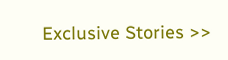Exclusive Stories >>